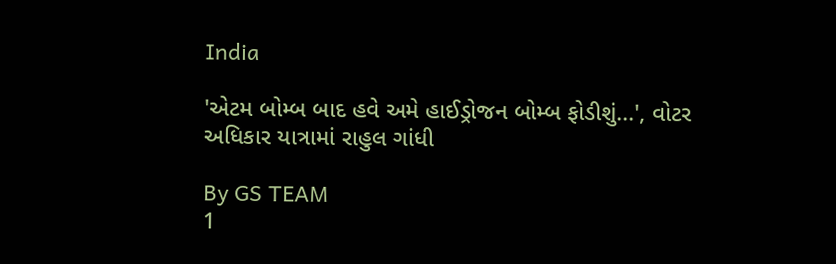India

'એટમ બોમ્બ બાદ હવે અમે હાઈડ્રોજન બોમ્બ ફોડીશું...', વોટર અધિકાર યાત્રામાં રાહુલ ગાંધી

By GS TEAM
1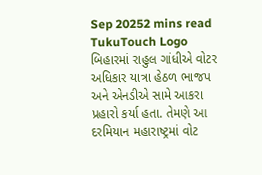Sep 20252 mins read
TukuTouch Logo
બિહારમાં રાહુલ ગાંધીએ વોટર અધિકાર યાત્રા હેઠળ ભાજપ અને એનડીએ સામે આકરા પ્રહારો કર્યા હતા. તેમણે આ દરમિયાન મહારાષ્ટ્રમાં વોટ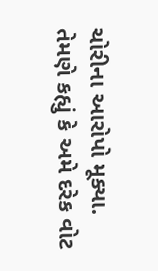ચોરીના આરોપો મૂક્યા. તેમણે કહ્યું કે અમે દરેક વોટ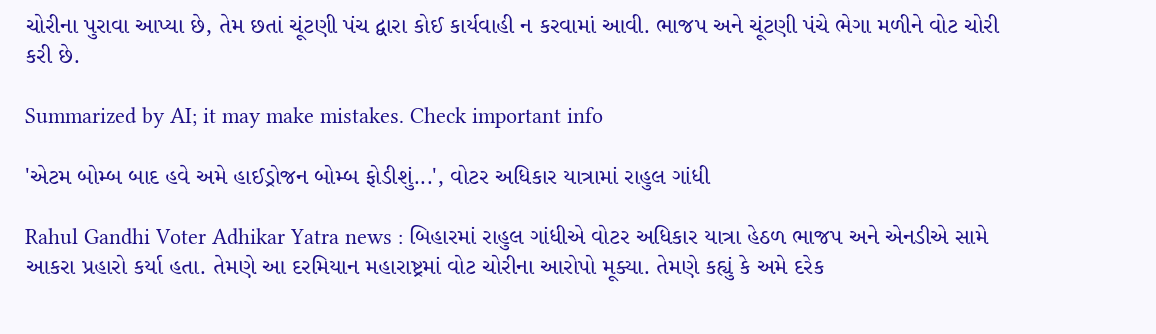ચોરીના પુરાવા આપ્યા છે, તેમ છતાં ચૂંટણી પંચ દ્વારા કોઈ કાર્યવાહી ન કરવામાં આવી. ભાજપ અને ચૂંટણી પંચે ભેગા મળીને વોટ ચોરી કરી છે.

Summarized by AI; it may make mistakes. Check important info

'એટમ બોમ્બ બાદ હવે અમે હાઈડ્રોજન બોમ્બ ફોડીશું...', વોટર અધિકાર યાત્રામાં રાહુલ ગાંધી

Rahul Gandhi Voter Adhikar Yatra news : બિહારમાં રાહુલ ગાંધીએ વોટર અધિકાર યાત્રા હેઠળ ભાજપ અને એનડીએ સામે આકરા પ્રહારો કર્યા હતા. તેમણે આ દરમિયાન મહારાષ્ટ્રમાં વોટ ચોરીના આરોપો મૂક્યા. તેમણે કહ્યું કે અમે દરેક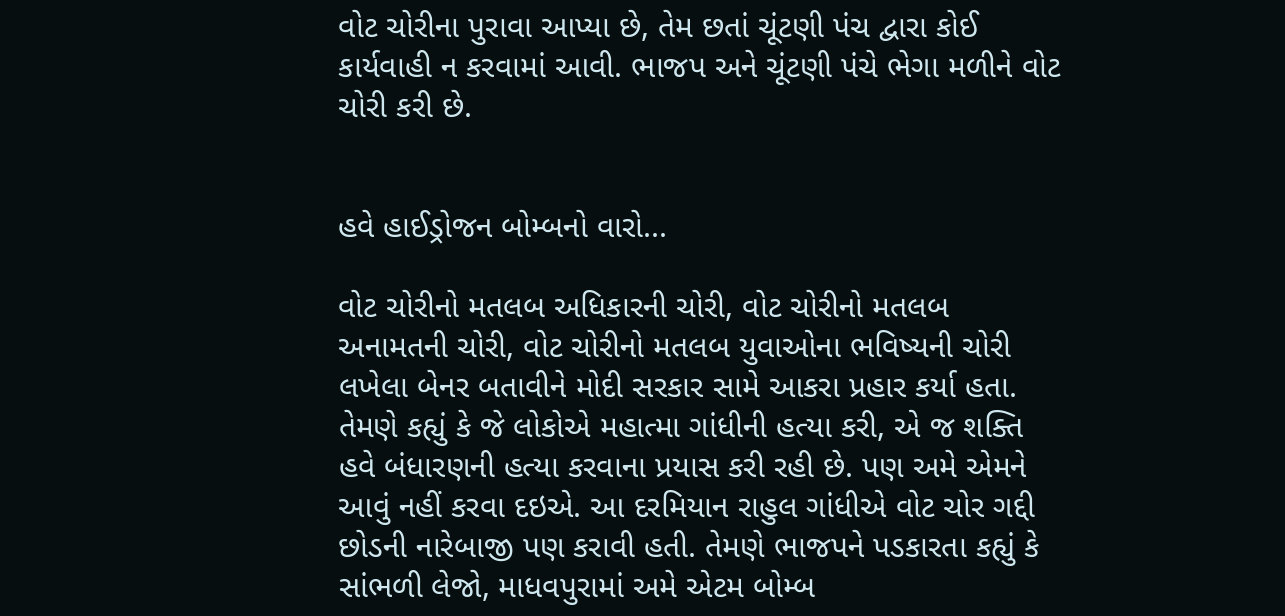વોટ ચોરીના પુરાવા આપ્યા છે, તેમ છતાં ચૂંટણી પંચ દ્વારા કોઈ કાર્યવાહી ન કરવામાં આવી. ભાજપ અને ચૂંટણી પંચે ભેગા મળીને વોટ ચોરી કરી છે.


હવે હાઈડ્રોજન બોમ્બનો વારો...

વોટ ચોરીનો મતલબ અધિકારની ચોરી, વોટ ચોરીનો મતલબ અનામતની ચોરી, વોટ ચોરીનો મતલબ યુવાઓના ભવિષ્યની ચોરી લખેલા બેનર બતાવીને મોદી સરકાર સામે આકરા પ્રહાર કર્યા હતા. તેમણે કહ્યું કે જે લોકોએ મહાત્મા ગાંધીની હત્યા કરી, એ જ શક્તિ હવે બંધારણની હત્યા કરવાના પ્રયાસ કરી રહી છે. પણ અમે એમને આવું નહીં કરવા દઇએ. આ દરમિયાન રાહુલ ગાંધીએ વોટ ચોર ગદ્દી છોડની નારેબાજી પણ કરાવી હતી. તેમણે ભાજપને પડકારતા કહ્યું કે સાંભળી લેજો, માધવપુરામાં અમે એટમ બોમ્બ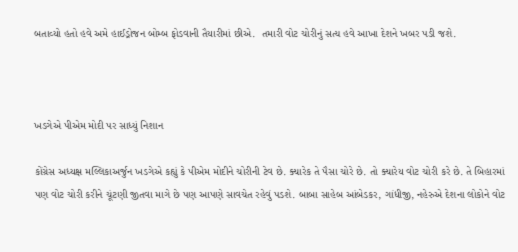બતાવ્યો હતો હવે અમે હાઈડ્રોજન બોમ્બ ફોડવાની તૈયારીમાં છીએ.  તમારી વોટ ચોરીનું સત્ય હવે આખા દેશને ખબર પડી જશે.



ખડગેએ પીએમ મોદી પર સાધ્યું નિશાન

કોંગ્રેસ અધ્યક્ષ મલ્લિકાઅર્જુન ખડગેએ કહ્યું કે પીએમ મોદીને ચોરીની ટેવ છે. ક્યારેક તે પૈસા ચોરે છે. તો ક્યારેય વોટ ચોરી કરે છે. તે બિહારમાં પણ વોટ ચોરી કરીને ચૂંટણી જીતવા માગે છે પણ આપણે સાવચેત રહેવું પડશે. બાબા સાહેબ આંબેડકર, ગાંધીજી, નહેરુએ દેશના લોકોને વોટ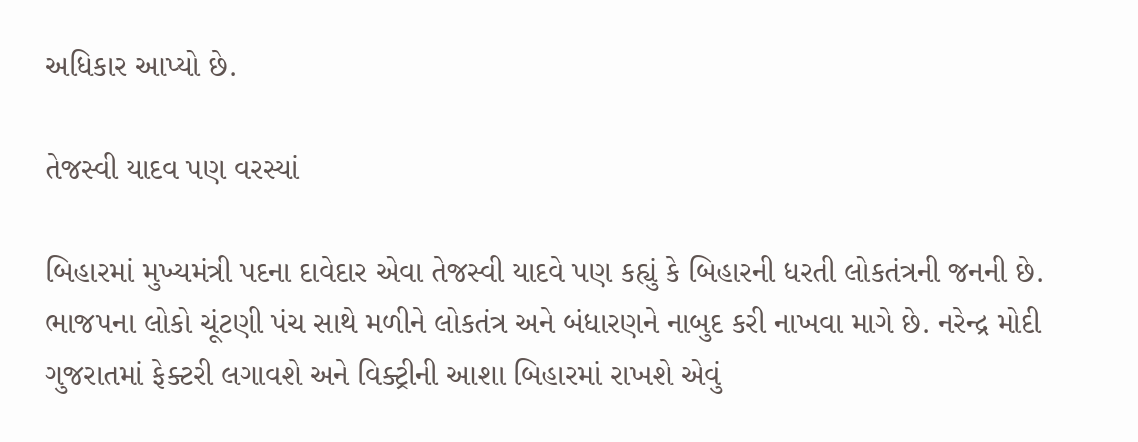અધિકાર આપ્યો છે.

તેજસ્વી યાદવ પણ વરસ્યાં

બિહારમાં મુખ્યમંત્રી પદના દાવેદાર એવા તેજસ્વી યાદવે પણ કહ્યું કે બિહારની ધરતી લોકતંત્રની જનની છે. ભાજપના લોકો ચૂંટણી પંચ સાથે મળીને લોકતંત્ર અને બંધારણને નાબુદ કરી નાખવા માગે છે. નરેન્દ્ર મોદી ગુજરાતમાં ફેક્ટરી લગાવશે અને વિક્ટ્રીની આશા બિહારમાં રાખશે એવું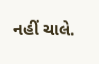નહીં ચાલે.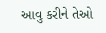આવુ કરીને તેઓ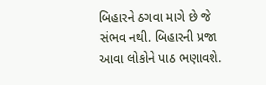બિહારને ઠગવા માગે છે જે સંભવ નથી. બિહારની પ્રજા આવા લોકોને પાઠ ભણાવશે.